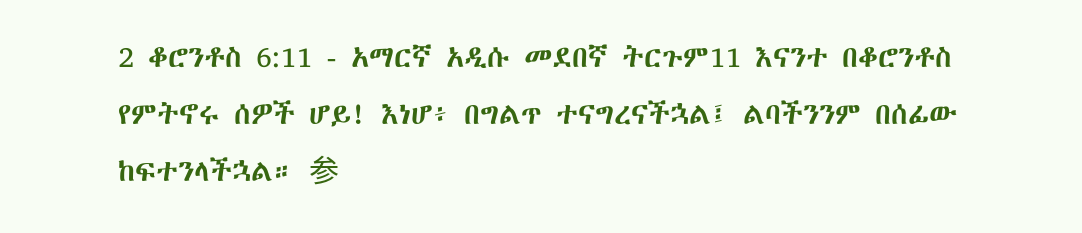2 ቆሮንቶስ 6:11 - አማርኛ አዲሱ መደበኛ ትርጉም11 እናንተ በቆሮንቶስ የምትኖሩ ሰዎች ሆይ! እነሆ፥ በግልጥ ተናግረናችኋል፤ ልባችንንም በሰፊው ከፍተንላችኋል። 参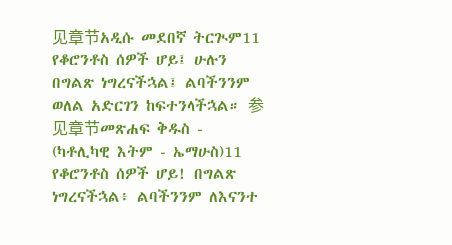见章节አዲሱ መደበኛ ትርጒም11 የቆሮንቶስ ሰዎች ሆይ፤ ሁሉን በግልጽ ነግረናችኋል፤ ልባችንንም ወለል አድርገን ከፍተንላችኋል። 参见章节መጽሐፍ ቅዱስ - (ካቶሊካዊ እትም - ኤማሁስ)11 የቆሮንቶስ ሰዎች ሆይ! በግልጽ ነግረናችኋል፥ ልባችንንም ለእናንተ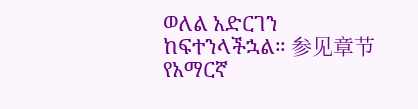ወለል አድርገን ከፍተንላችኋል። 参见章节የአማርኛ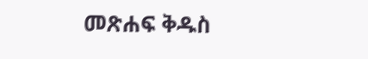መጽሐፍ ቅዱስ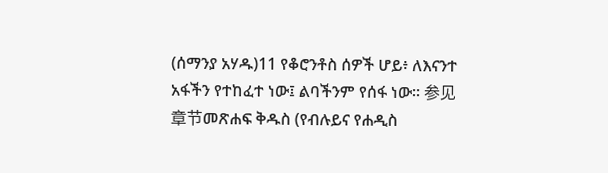(ሰማንያ አሃዱ)11 የቆሮንቶስ ሰዎች ሆይ፥ ለእናንተ አፋችን የተከፈተ ነው፤ ልባችንም የሰፋ ነው። 参见章节መጽሐፍ ቅዱስ (የብሉይና የሐዲስ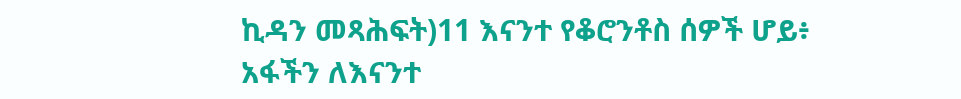ኪዳን መጻሕፍት)11 እናንተ የቆሮንቶስ ሰዎች ሆይ፥ አፋችን ለእናንተ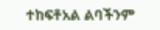ተከፍቶአል ልባችንም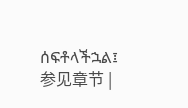ሰፍቶላችኋል፤ 参见章节 |